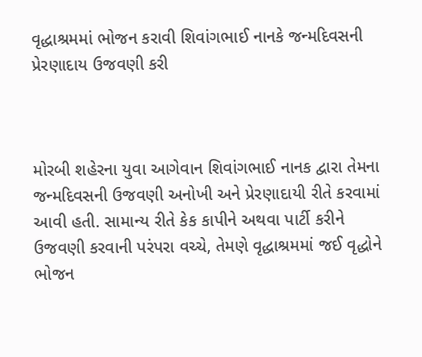વૃદ્ધાશ્રમમાં ભોજન કરાવી શિવાંગભાઈ નાનકે જન્મદિવસની પ્રેરણાદાય ઉજવણી કરી



મોરબી શહેરના યુવા આગેવાન શિવાંગભાઈ નાનક દ્વારા તેમના જન્મદિવસની ઉજવણી અનોખી અને પ્રેરણાદાયી રીતે કરવામાં આવી હતી. સામાન્ય રીતે કેક કાપીને અથવા પાર્ટી કરીને ઉજવણી કરવાની પરંપરા વચ્ચે, તેમણે વૃદ્ધાશ્રમમાં જઈ વૃદ્ધોને ભોજન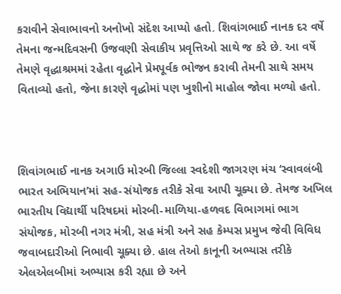કરાવીને સેવાભાવનો અનોખો સંદેશ આપ્યો હતો. શિવાંગભાઈ નાનક દર વર્ષે તેમના જન્મદિવસની ઉજવણી સેવાકીય પ્રવૃત્તિઓ સાથે જ કરે છે. આ વર્ષે તેમણે વૃદ્ધાશ્રમમાં રહેતા વૃદ્ધોને પ્રેમપૂર્વક ભોજન કરાવી તેમની સાથે સમય વિતાવ્યો હતો, જેના કારણે વૃદ્ધોમાં પણ ખુશીનો માહોલ જોવા મળ્યો હતો.



શિવાંગભાઈ નાનક અગાઉ મોરબી જિલ્લા સ્વદેશી જાગરણ મંચ ‘સ્વાવલંબી ભારત અભિયાન’માં સહ-સંયોજક તરીકે સેવા આપી ચૂક્યા છે. તેમજ અખિલ ભારતીય વિદ્યાર્થી પરિષદમાં મોરબી-માળિયા-હળવદ વિભાગમાં ભાગ સંયોજક, મોરબી નગર મંત્રી, સહ મંત્રી અને સહ કેમ્પસ પ્રમુખ જેવી વિવિધ જવાબદારીઓ નિભાવી ચૂક્યા છે. હાલ તેઓ કાનૂની અભ્યાસ તરીકે એલએલબીમાં અભ્યાસ કરી રહ્યા છે અને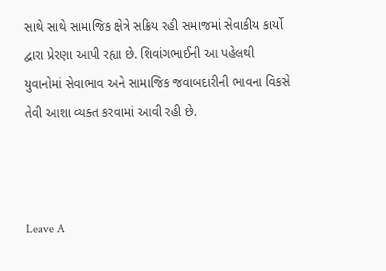સાથે સાથે સામાજિક ક્ષેત્રે સક્રિય રહી સમાજમાં સેવાકીય કાર્યો દ્વારા પ્રેરણા આપી રહ્યા છે. શિવાંગભાઈની આ પહેલથી યુવાનોમાં સેવાભાવ અને સામાજિક જવાબદારીની ભાવના વિકસે તેવી આશા વ્યક્ત કરવામાં આવી રહી છે.



Leave A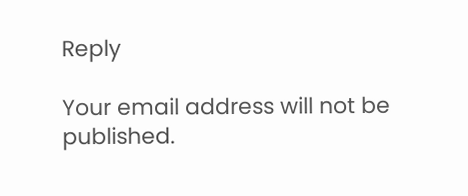Reply

Your email address will not be published.